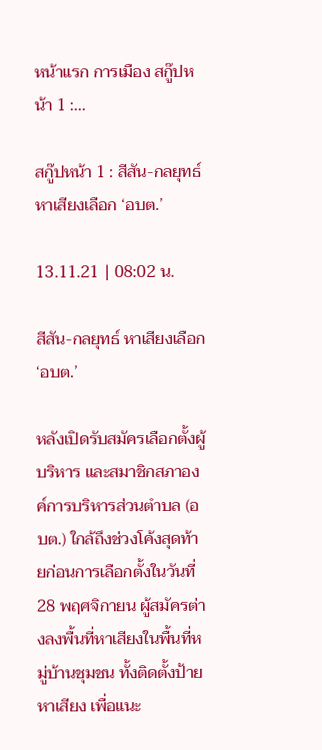หน้าแรก การเมือง สกู๊ปหน้า 1 :...

สกู๊ปหน้า 1 : สีสัน-กลยุทธ์ หาเสียงเลือก ‘อบต.’

13.11.21 | 08:02 น.

สีสัน-กลยุทธ์ หาเสียงเลือก ‘อบต.’

หลังเปิดรับสมัครเลือกตั้งผู้บริหาร และสมาชิกสภาองค์การบริหารส่วนตำบล (อบต.) ใกล้ถึงช่วงโค้งสุดท้ายก่อนการเลือกตั้งในวันที่ 28 พฤศจิกายน ผู้สมัครต่างลงพื้นที่หาเสียงในพื้นที่หมู่บ้านชุมชน ทั้งติดตั้งป้ายหาเสียง เพื่อแนะ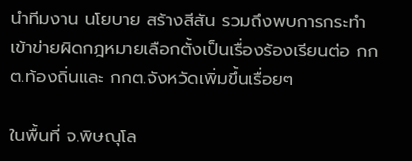นำทีมงาน นโยบาย สร้างสีสัน รวมถึงพบการกระทำเข้าข่ายผิดกฎหมายเลือกตั้งเป็นเรื่องร้องเรียนต่อ กกต.ท้องถิ่นและ กกต.จังหวัดเพิ่มขึ้นเรื่อยๆ

ในพื้นที่ จ.พิษณุโล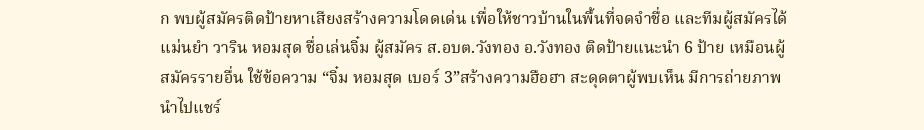ก พบผู้สมัครติดป้ายหาเสียงสร้างความโดดเด่น เพื่อให้ชาวบ้านในพื้นที่จดจำชื่อ และทีมผู้สมัครได้แม่นยำ วาริน หอมสุด ชื่อเล่นจิ๋ม ผู้สมัคร ส.อบต.วังทอง อ.วังทอง ติดป้ายแนะนำ 6 ป้าย เหมือนผู้สมัครรายอื่น ใช้ข้อความ “จิ๋ม หอมสุด เบอร์ 3”สร้างความฮือฮา สะดุดตาผู้พบเห็น มีการถ่ายภาพนำไปแชร์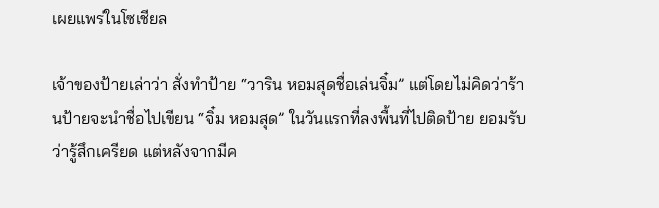เผยแพร่ในโซเชียล

เจ้าของป้ายเล่าว่า สั่งทำป้าย “วาริน หอมสุดชื่อเล่นจิ๋ม” แต่โดยไม่คิดว่าร้านป้ายจะนำชื่อไปเขียน “จิ๋ม หอมสุด” ในวันแรกที่ลงพื้นที่ไปติดป้าย ยอมรับว่ารู้สึกเครียด แต่หลังจากมีค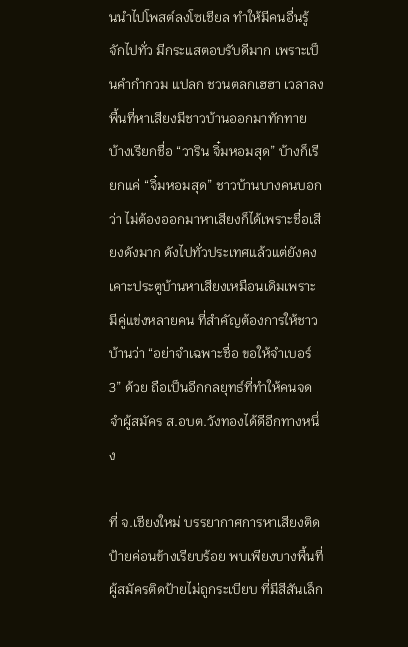นนำไปโพสต์ลงโซเชียล ทำให้มีคนอื่นรู้จักไปทั่ว มีกระแสตอบรับดีมาก เพราะเป็นคำกำกวม แปลก ชวนตลกเฮฮา เวลาลงพื้นที่หาเสียงมีชาวบ้านออกมาทักทาย บ้างเรียกชื่อ “วาริน จิ๋มหอมสุด” บ้างก็เรียกแค่ “จิ๋มหอมสุด” ชาวบ้านบางคนบอกว่า ไม่ต้องออกมาหาเสียงก็ได้เพราะชื่อเสียงดังมาก ดังไปทั่วประเทศแล้วแต่ยังคงเคาะประตูบ้านหาเสียงเหมือนเดิมเพราะมีคู่แข่งหลายคน ที่สำคัญต้องการให้ชาวบ้านว่า “อย่าจำเฉพาะชื่อ ขอให้จำเบอร์ 3” ด้วย ถือเป็นอีกกลยุทธ์ที่ทำให้คนจดจำผู้สมัคร ส.อบต.วังทองได้ดีอีกทางหนึ่ง

ที่ จ.เชียงใหม่ บรรยากาศการหาเสียงติดป้ายค่อนข้างเรียบร้อย พบเพียงบางพื้นที่ผู้สมัครติดป้ายไม่ถูกระเบียบ ที่มีสีสันเล็ก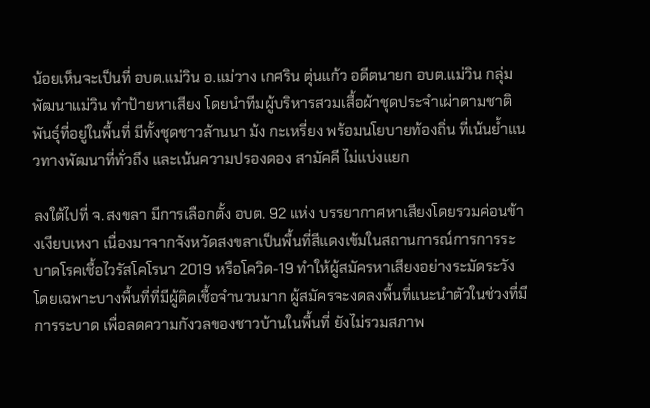น้อยเห็นจะเป็นที่ อบต.แม่วิน อ.แม่วาง เกศริน ตุ่นแก้ว อดีตนายก อบต.แม่วิน กลุ่มพัฒนาแม่วิน ทำป้ายหาเสียง โดยนำทีมผู้บริหารสวมเสื้อผ้าชุดประจำเผ่าตามชาติพันธุ์ที่อยู่ในพื้นที่ มีทั้งชุดชาวล้านนา ม้ง กะเหรี่ยง พร้อมนโยบายท้องถิ่น ที่เน้นย้ำแนวทางพัฒนาที่ทั่วถึง และเน้นความปรองดอง สามัคคี ไม่แบ่งแยก

ลงใต้ไปที่ จ.สงขลา มีการเลือกตั้ง อบต. 92 แห่ง บรรยากาศหาเสียงโดยรวมค่อนข้างเงียบเหงา เนื่องมาจากจังหวัดสงขลาเป็นพื้นที่สีแดงเข้มในสถานการณ์การการระบาดโรคเชื้อไวรัสโคโรนา 2019 หรือโควิด-19 ทำให้ผู้สมัครหาเสียงอย่างระมัดระวัง โดยเฉพาะบางพื้นที่ที่มีผู้ติดเชื้อจำนวนมาก ผู้สมัครจะงดลงพื้นที่แนะนำตัวในช่วงที่มีการระบาด เพื่อลดความกังวลของชาวบ้านในพื้นที่ ยังไม่รวมสภาพ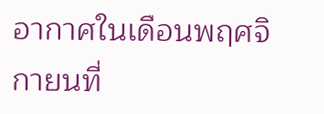อากาศในเดือนพฤศจิกายนที่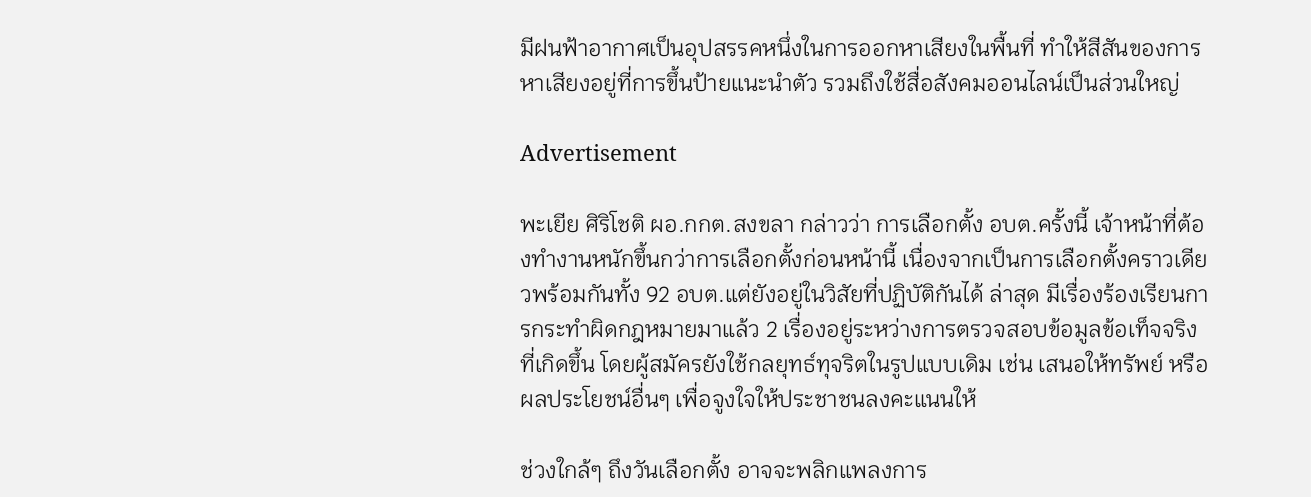มีฝนฟ้าอากาศเป็นอุปสรรคหนึ่งในการออกหาเสียงในพื้นที่ ทำให้สีสันของการหาเสียงอยู่ที่การขึ้นป้ายแนะนำตัว รวมถึงใช้สื่อสังคมออนไลน์เป็นส่วนใหญ่

Advertisement

พะเยีย ศิริโชติ ผอ.กกต.สงขลา กล่าวว่า การเลือกตั้ง อบต.ครั้งนี้ เจ้าหน้าที่ต้องทำงานหนักขึ้นกว่าการเลือกตั้งก่อนหน้านี้ เนื่องจากเป็นการเลือกตั้งคราวเดียวพร้อมกันทั้ง 92 อบต.แต่ยังอยู่ในวิสัยที่ปฏิบัติกันได้ ล่าสุด มีเรื่องร้องเรียนการกระทำผิดกฎหมายมาแล้ว 2 เรื่องอยู่ระหว่างการตรวจสอบข้อมูลข้อเท็จจริงที่เกิดขึ้น โดยผู้สมัครยังใช้กลยุทธ์ทุจริตในรูปแบบเดิม เช่น เสนอให้ทรัพย์ หรือผลประโยชน์อื่นๆ เพื่อจูงใจให้ประชาชนลงคะแนนให้

ช่วงใกล้ๆ ถึงวันเลือกตั้ง อาจจะพลิกแพลงการ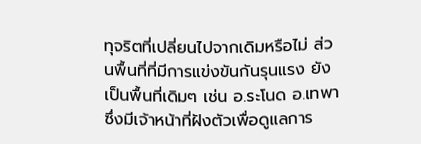ทุจริตที่เปลี่ยนไปจากเดิมหรือไม่ ส่วนพื้นที่ที่มีการแข่งขันกันรุนแรง ยังเป็นพื้นที่เดิมๆ เช่น อ.ระโนด อ.เทพา ซึ่งมีเจ้าหน้าที่ฝังตัวเพื่อดูแลการ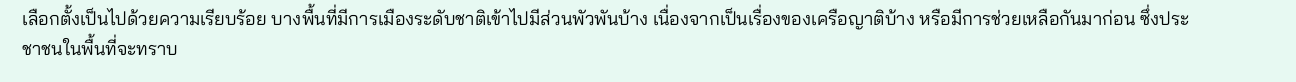เลือกตั้งเป็นไปด้วยความเรียบร้อย บางพื้นที่มีการเมืองระดับชาติเข้าไปมีส่วนพัวพันบ้าง เนื่องจากเป็นเรื่องของเครือญาติบ้าง หรือมีการช่วยเหลือกันมาก่อน ซึ่งประชาชนในพื้นที่จะทราบ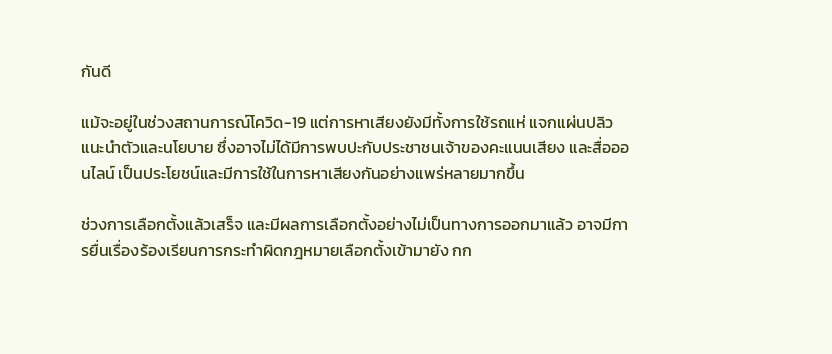กันดี

แม้จะอยู่ในช่วงสถานการณ์โควิด-19 แต่การหาเสียงยังมีทั้งการใช้รถแห่ แจกแผ่นปลิวแนะนำตัวและนโยบาย ซึ่งอาจไม่ได้มีการพบปะกับประชาชนเจ้าของคะแนนเสียง และสื่อออนไลน์ เป็นประโยชน์และมีการใช้ในการหาเสียงกันอย่างแพร่หลายมากขึ้น

ช่วงการเลือกตั้งแล้วเสร็จ และมีผลการเลือกตั้งอย่างไม่เป็นทางการออกมาแล้ว อาจมีการยื่นเรื่องร้องเรียนการกระทำผิดกฎหมายเลือกตั้งเข้ามายัง กก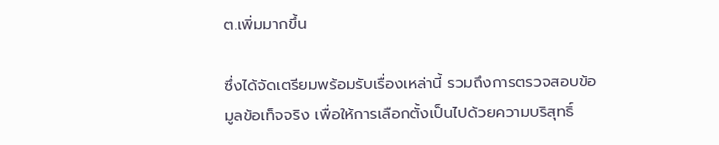ต.เพิ่มมากขึ้น

ซึ่งได้จัดเตรียมพร้อมรับเรื่องเหล่านี้ รวมถึงการตรวจสอบข้อมูลข้อเท็จจริง เพื่อให้การเลือกตั้งเป็นไปด้วยความบริสุทธิ์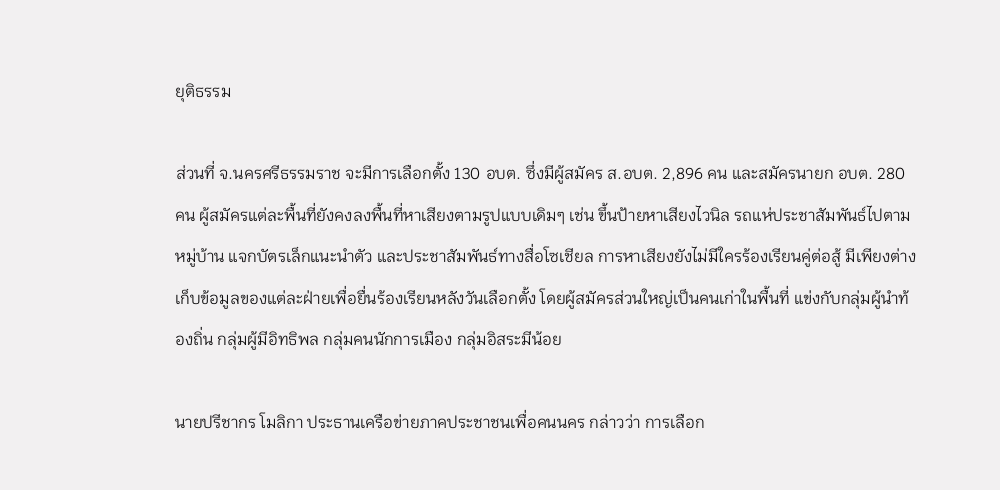ยุติธรรม

ส่วนที่ จ.นครศรีธรรมราช จะมีการเลือกตั้ง 130 อบต. ซึ่งมีผู้สมัคร ส.อบต. 2,896 คน และสมัครนายก อบต. 280 คน ผู้สมัครแต่ละพื้นที่ยังคงลงพื้นที่หาเสียงตามรูปแบบเดิมๆ เช่น ขึ้นป้ายหาเสียงไวนิล รถแห่ประชาสัมพันธ์ไปตามหมู่บ้าน แจกบัตรเล็กแนะนำตัว และประชาสัมพันธ์ทางสื่อโซเชียล การหาเสียงยังไม่มีใครร้องเรียนคู่ต่อสู้ มีเพียงต่างเก็บข้อมูลของแต่ละฝ่ายเพื่อยื่นร้องเรียนหลังวันเลือกตั้ง โดยผู้สมัครส่วนใหญ่เป็นคนเก่าในพื้นที่ แข่งกับกลุ่มผู้นำท้องถิ่น กลุ่มผู้มีอิทธิพล กลุ่มคนนักการเมือง กลุ่มอิสระมีน้อย

นายปรีชากร โมลิกา ประธานเครือข่ายภาคประชาชนเพื่อคนนคร กล่าวว่า การเลือก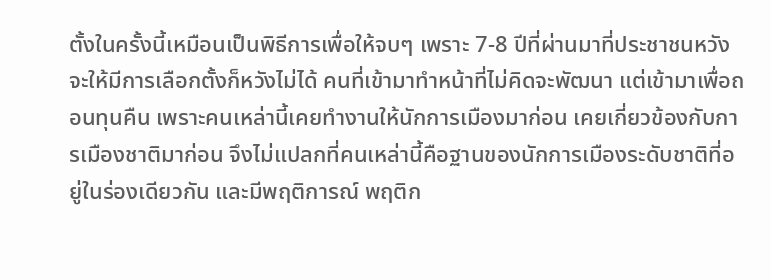ตั้งในครั้งนี้เหมือนเป็นพิธีการเพื่อให้จบๆ เพราะ 7-8 ปีที่ผ่านมาที่ประชาชนหวังจะให้มีการเลือกตั้งก็หวังไม่ได้ คนที่เข้ามาทำหน้าที่ไม่คิดจะพัฒนา แต่เข้ามาเพื่อถอนทุนคืน เพราะคนเหล่านี้เคยทำงานให้นักการเมืองมาก่อน เคยเกี่ยวข้องกับการเมืองชาติมาก่อน จึงไม่แปลกที่คนเหล่านี้คือฐานของนักการเมืองระดับชาติที่อยู่ในร่องเดียวกัน และมีพฤติการณ์ พฤติก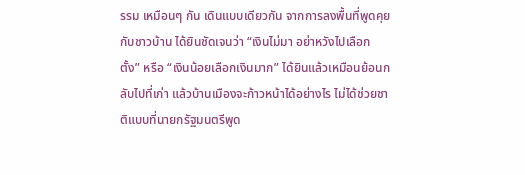รรม เหมือนๆ กัน เดินแบบเดียวกัน จากการลงพื้นที่พูดคุยกับชาวบ้าน ได้ยินชัดเจนว่า “เงินไม่มา อย่าหวังไปเลือกตั้ง” หรือ “เงินน้อยเลือกเงินมาก” ได้ยินแล้วเหมือนย้อนกลับไปที่เก่า แล้วบ้านเมืองจะก้าวหน้าได้อย่างไร ไม่ได้ช่วยชาติแบบที่นายกรัฐมนตรีพูด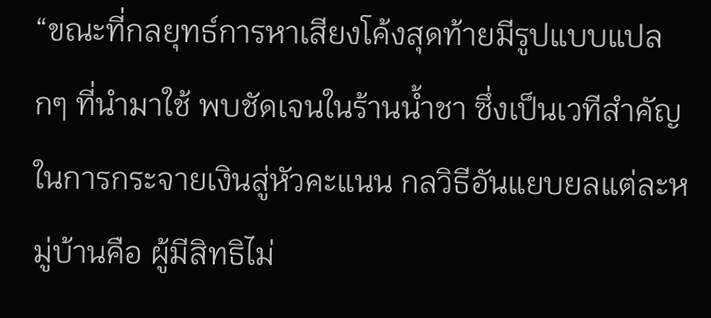“ขณะที่กลยุทธ์การหาเสียงโค้งสุดท้ายมีรูปแบบแปลกๆ ที่นำมาใช้ พบชัดเจนในร้านน้ำชา ซึ่งเป็นเวทีสำคัญในการกระจายเงินสู่หัวคะแนน กลวิธีอันแยบยลแต่ละหมู่บ้านคือ ผู้มีสิทธิไม่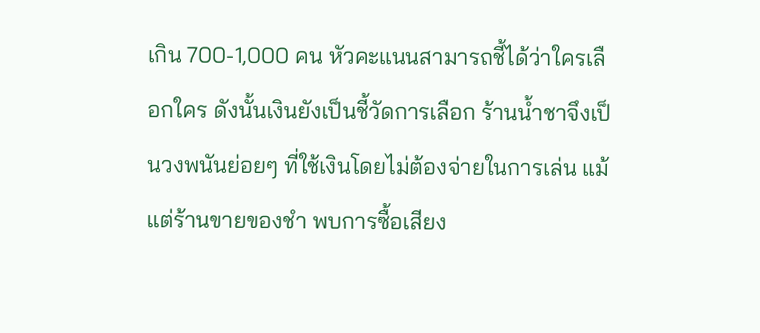เกิน 700-1,000 คน หัวคะแนนสามารถชี้ได้ว่าใครเลือกใคร ดังนั้นเงินยังเป็นชี้วัดการเลือก ร้านน้ำชาจึงเป็นวงพนันย่อยๆ ที่ใช้เงินโดยไม่ต้องจ่ายในการเล่น แม้แต่ร้านขายของชำ พบการซื้อเสียง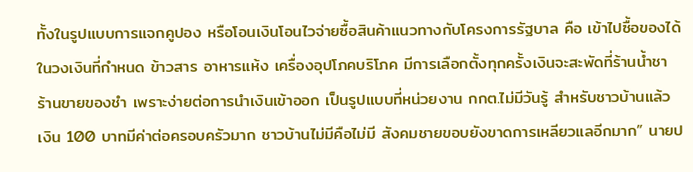ทั้งในรูปแบบการแจกคูปอง หรือโอนเงินโอนไวจ่ายซื้อสินค้าแนวทางกับโครงการรัฐบาล คือ เข้าไปซื้อของได้ในวงเงินที่กำหนด ข้าวสาร อาหารแห้ง เครื่องอุปโภคบริโภค มีการเลือกตั้งทุกครั้งเงินจะสะพัดที่ร้านน้ำชา ร้านขายของชำ เพราะง่ายต่อการนำเงินเข้าออก เป็นรูปแบบที่หน่วยงาน กกต.ไม่มีวันรู้ สำหรับชาวบ้านแล้ว เงิน 100 บาทมีค่าต่อครอบครัวมาก ชาวบ้านไม่มีคือไม่มี สังคมชายขอบยังขาดการเหลียวแลอีกมาก” นายป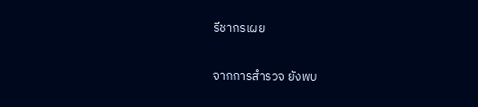รีชากรเผย

จากการสำรวจ ยังพบ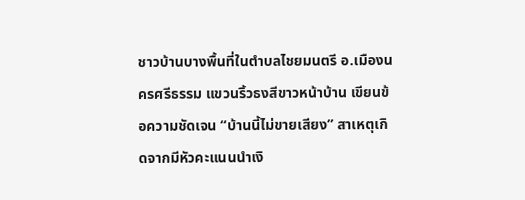ชาวบ้านบางพื้นที่ในตำบลไชยมนตรี อ.เมืองนครศรีธรรม แขวนริ้วธงสีขาวหน้าบ้าน เขียนข้อความชัดเจน “บ้านนี้ไม่ขายเสียง” สาเหตุเกิดจากมีหัวคะแนนนำเงิ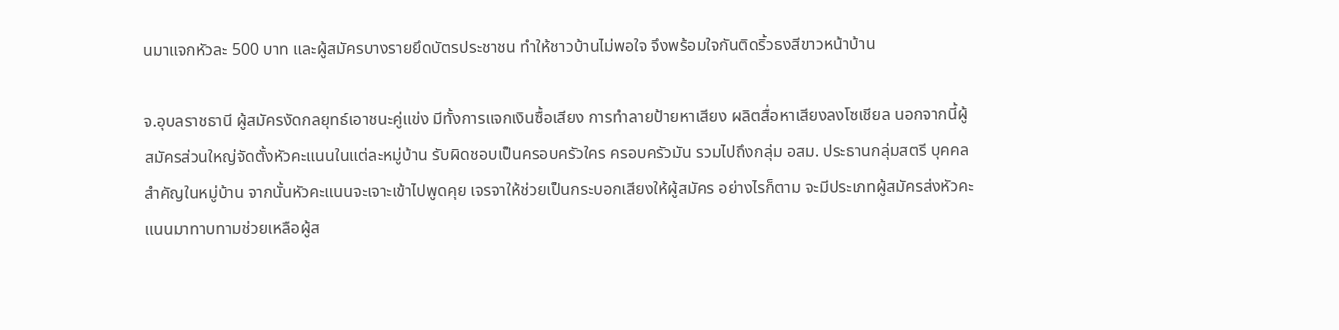นมาแจกหัวละ 500 บาท และผู้สมัครบางรายยึดบัตรประชาชน ทำให้ชาวบ้านไม่พอใจ จึงพร้อมใจกันติดริ้วธงสีขาวหน้าบ้าน

จ.อุบลราชธานี ผู้สมัครงัดกลยุทธ์เอาชนะคู่แข่ง มีทั้งการแจกเงินซื้อเสียง การทำลายป้ายหาเสียง ผลิตสื่อหาเสียงลงโซเชียล นอกจากนี้ผู้สมัครส่วนใหญ่จัดตั้งหัวคะแนนในแต่ละหมู่บ้าน รับผิดชอบเป็นครอบครัวใคร ครอบครัวมัน รวมไปถึงกลุ่ม อสม. ประธานกลุ่มสตรี บุคคลสำคัญในหมู่บ้าน จากนั้นหัวคะแนนจะเจาะเข้าไปพูดคุย เจรจาให้ช่วยเป็นกระบอกเสียงให้ผู้สมัคร อย่างไรก็ตาม จะมีประเภทผู้สมัครส่งหัวคะแนนมาทาบทามช่วยเหลือผู้ส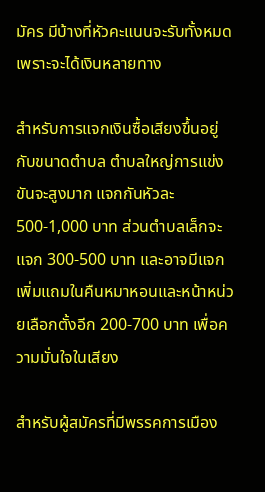มัคร มีบ้างที่หัวคะแนนจะรับทั้งหมด เพราะจะได้เงินหลายทาง

สำหรับการแจกเงินซื้อเสียงขึ้นอยู่กับขนาดตำบล ตำบลใหญ่การแข่งขันจะสูงมาก แจกกันหัวละ 500-1,000 บาท ส่วนตำบลเล็กจะแจก 300-500 บาท และอาจมีแจกเพิ่มแถมในคืนหมาหอนและหน้าหน่วยเลือกตั้งอีก 200-700 บาท เพื่อความมั่นใจในเสียง

สำหรับผู้สมัครที่มีพรรคการเมือง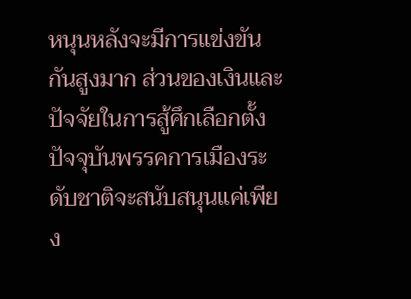หนุนหลังจะมีการแข่งขันกันสูงมาก ส่วนของเงินและปัจจัยในการสู้ศึกเลือกตั้ง ปัจจุบันพรรคการเมืองระดับชาติจะสนับสนุนแค่เพียง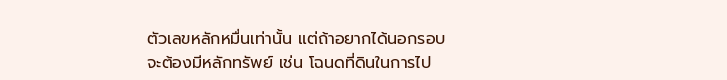ตัวเลขหลักหมื่นเท่านั้น แต่ถ้าอยากได้นอกรอบจะต้องมีหลักทรัพย์ เช่น โฉนดที่ดินในการไป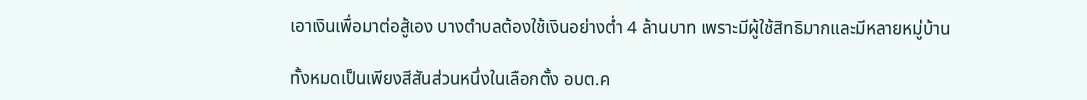เอาเงินเพื่อมาต่อสู้เอง บางตำบลต้องใช้เงินอย่างต่ำ 4 ล้านบาท เพราะมีผู้ใช้สิทธิมากและมีหลายหมู่บ้าน

ทั้งหมดเป็นเพียงสีสันส่วนหนึ่งในเลือกตั้ง อบต.ค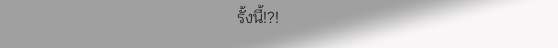รั้งนี้!?!